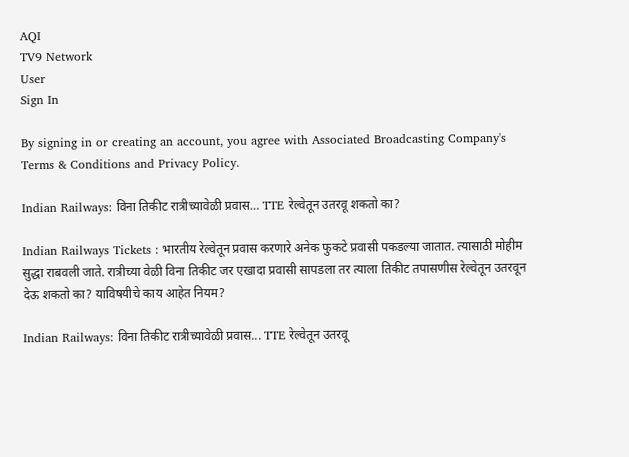AQI
TV9 Network
User
Sign In

By signing in or creating an account, you agree with Associated Broadcasting Company's Terms & Conditions and Privacy Policy.

Indian Railways: विना तिकीट रात्रीच्यावेळी प्रवास… TTE रेल्वेतून उतरवू शकतो का?

Indian Railways Tickets : भारतीय रेल्वेतून प्रवास करणारे अनेक फुकटे प्रवासी पकडल्या जातात. त्यासाठी मोहीम सुद्धा राबवली जाते. रात्रीच्या वेळी विना तिकीट जर एखादा प्रवासी सापडला तर त्याला तिकीट तपासणीस रेल्वेतून उतरवून देऊ शकतो का? याविषयीचे काय आहेत नियम?

Indian Railways: विना तिकीट रात्रीच्यावेळी प्रवास... TTE रेल्वेतून उतरवू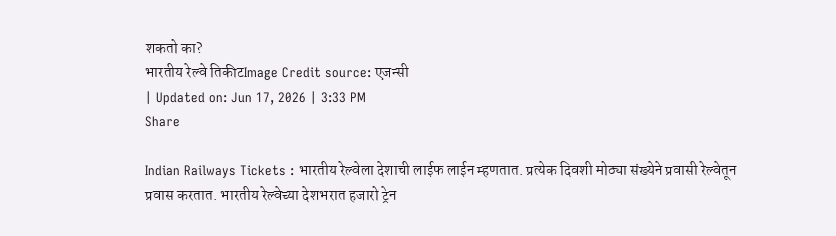शकतो का?
भारतीय रेल्वे तिकीटImage Credit source: एजन्सी
| Updated on: Jun 17, 2026 | 3:33 PM
Share

Indian Railways Tickets : भारतीय रेल्वेला देशाची लाईफ लाईन म्हणतात. प्रत्येक दिवशी मोठ्या संख्येने प्रवासी रेल्वेतून प्रवास करतात. भारतीय रेल्वेच्या देशभरात हजारो ट्रेन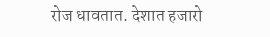रोज धावतात. देशात हजारो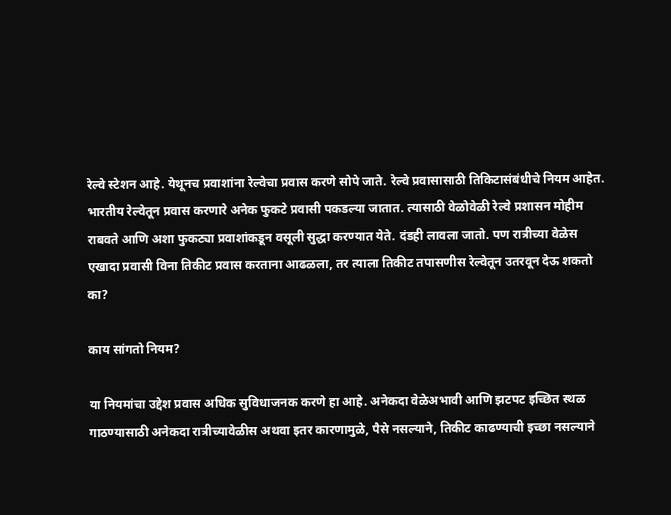रेल्वे स्टेशन आहे. येथूनच प्रवाशांना रेल्वेचा प्रवास करणे सोपे जाते. रेल्वे प्रवासासाठी तिकिटासंबंधीचे नियम आहेत. भारतीय रेल्वेतून प्रवास करणारे अनेक फुकटे प्रवासी पकडल्या जातात. त्यासाठी वेळोवेळी रेल्वे प्रशासन मोहीम राबवते आणि अशा फुकट्या प्रवाशांकडून वसूली सुद्धा करण्यात येते. दंडही लावला जातो. पण रात्रीच्या वेळेस एखादा प्रवासी विना तिकीट प्रवास करताना आढळला, तर त्याला तिकीट तपासणीस रेल्वेतून उतरवून देऊ शकतो का?

काय सांगतो नियम?

या नियमांचा उद्देश प्रवास अधिक सुविधाजनक करणे हा आहे. अनेकदा वेळेअभावी आणि झटपट इच्छित स्थळ गाठण्यासाठी अनेकदा रात्रीच्यावेळीस अथवा इतर कारणामुळे, पैसे नसल्याने, तिकीट काढण्याची इच्छा नसल्याने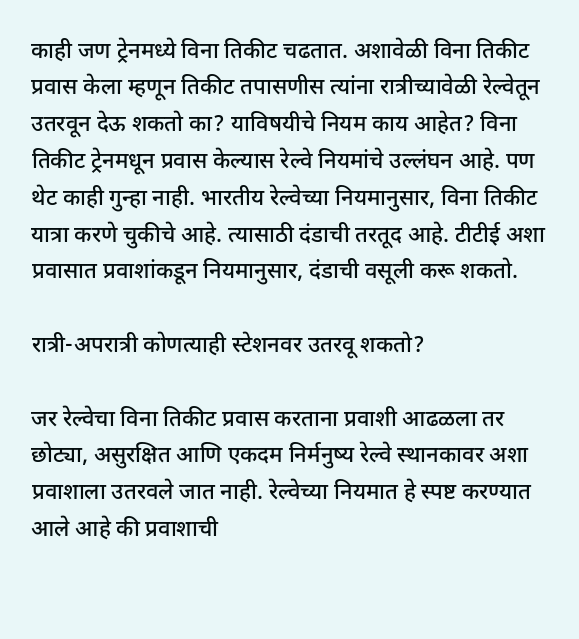काही जण ट्रेनमध्ये विना तिकीट चढतात. अशावेळी विना तिकीट प्रवास केला म्हणून तिकीट तपासणीस त्यांना रात्रीच्यावेळी रेल्वेतून उतरवून देऊ शकतो का? याविषयीचे नियम काय आहेत? विना तिकीट ट्रेनमधून प्रवास केल्यास रेल्वे नियमांचे उल्लंघन आहे. पण थेट काही गुन्हा नाही. भारतीय रेल्वेच्या नियमानुसार, विना तिकीट यात्रा करणे चुकीचे आहे. त्यासाठी दंडाची तरतूद आहे. टीटीई अशा प्रवासात प्रवाशांकडून नियमानुसार, दंडाची वसूली करू शकतो.

रात्री-अपरात्री कोणत्याही स्टेशनवर उतरवू शकतो?

जर रेल्वेचा विना तिकीट प्रवास करताना प्रवाशी आढळला तर छोट्या, असुरक्षित आणि एकदम निर्मनुष्य रेल्वे स्थानकावर अशा प्रवाशाला उतरवले जात नाही. रेल्वेच्या नियमात हे स्पष्ट करण्यात आले आहे की प्रवाशाची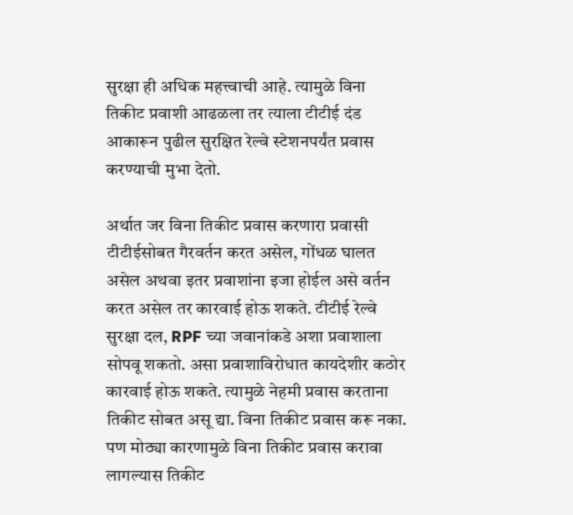सुरक्षा ही अधिक महत्त्वाची आहे. त्यामुळे विना तिकीट प्रवाशी आढळला तर त्याला टीटीई दंड आकारून पुढील सुरक्षित रेल्वे स्टेशनपर्यंत प्रवास करण्याची मुभा देतो.

अर्थात जर विना तिकीट प्रवास करणारा प्रवासी टीटीईसोबत गैरवर्तन करत असेल, गोंधळ घालत असेल अथवा इतर प्रवाशांना इजा होईल असे वर्तन करत असेल तर कारवाई होऊ शकते. टीटीई रेल्वे सुरक्षा दल, RPF च्या जवानांकडे अशा प्रवाशाला सोपवू शकतो. असा प्रवाशाविरोधात कायदेशीर कठोर कारवाई होऊ शकते. त्यामुळे नेहमी प्रवास करताना तिकीट सोबत असू द्या. विना तिकीट प्रवास करू नका. पण मोठ्या कारणामुळे विना तिकीट प्रवास करावा लागल्यास तिकीट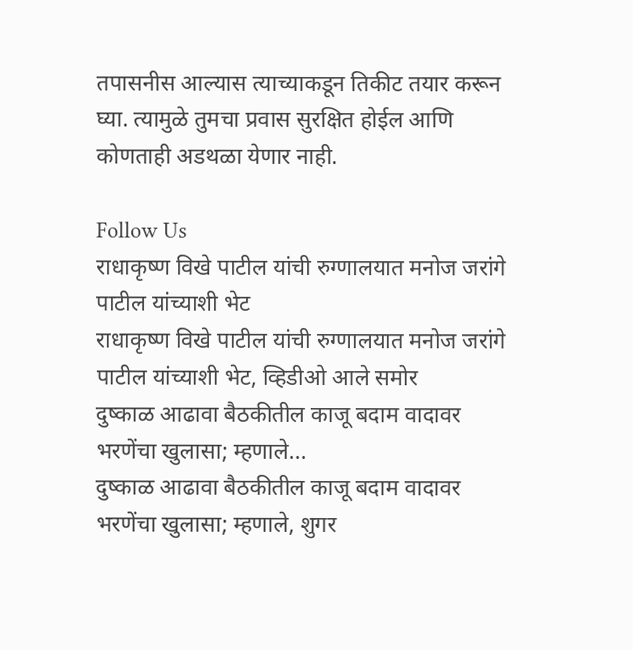तपासनीस आल्यास त्याच्याकडून तिकीट तयार करून घ्या. त्यामुळे तुमचा प्रवास सुरक्षित होईल आणि कोणताही अडथळा येणार नाही.

Follow Us
राधाकृष्ण विखे पाटील यांची रुग्णालयात मनोज जरांगे पाटील यांच्याशी भेट
राधाकृष्ण विखे पाटील यांची रुग्णालयात मनोज जरांगे पाटील यांच्याशी भेट, व्हिडीओ आले समोर
दुष्काळ आढावा बैठकीतील काजू बदाम वादावर भरणेंचा खुलासा; म्हणाले...
दुष्काळ आढावा बैठकीतील काजू बदाम वादावर भरणेंचा खुलासा; म्हणाले, शुगर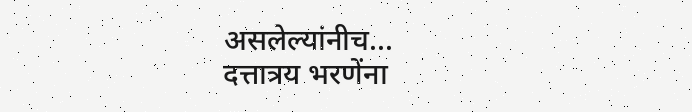असलेल्यांनीच...
दत्तात्रय भरणेंना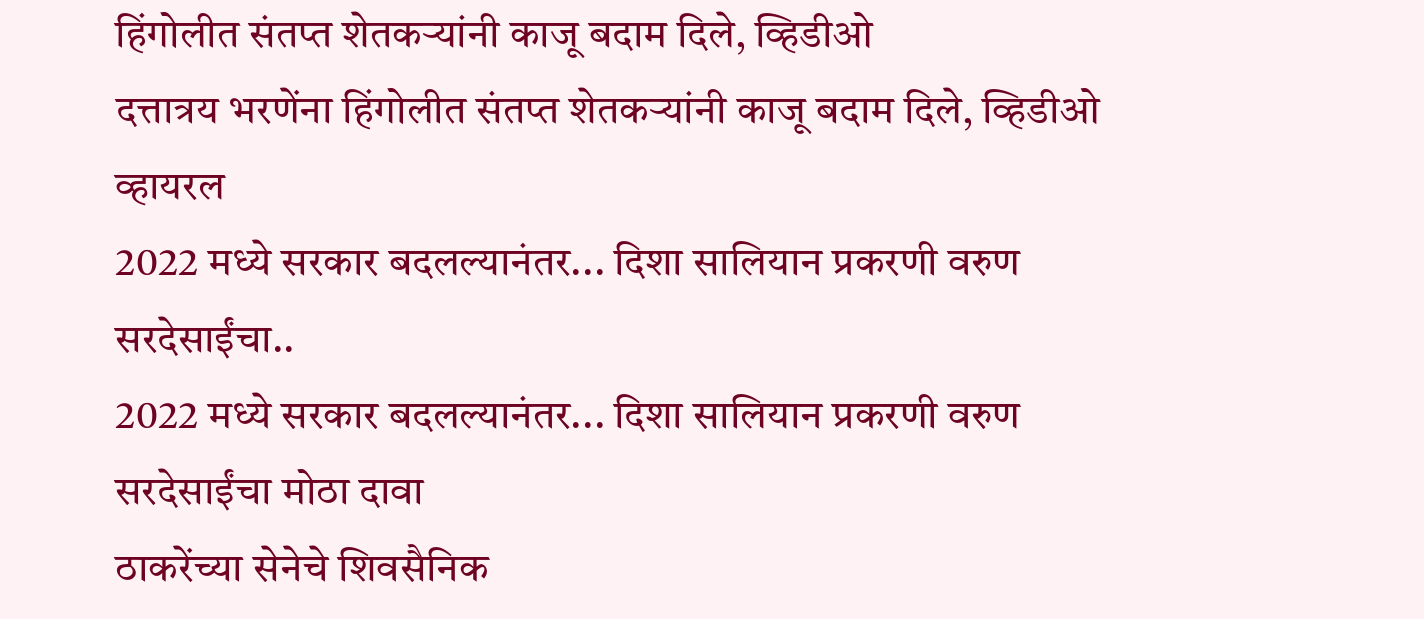हिंगोलीत संतप्त शेतकऱ्यांनी काजू बदाम दिले, व्हिडीओ
दत्तात्रय भरणेंना हिंगोलीत संतप्त शेतकऱ्यांनी काजू बदाम दिले, व्हिडीओ व्हायरल
2022 मध्ये सरकार बदलल्यानंतर... दिशा सालियान प्रकरणी वरुण सरदेसाईंचा..
2022 मध्ये सरकार बदलल्यानंतर... दिशा सालियान प्रकरणी वरुण सरदेसाईंचा मोठा दावा
ठाकरेंच्या सेनेचे शिवसैनिक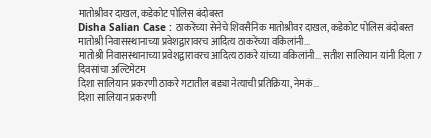मातोश्रीवर दाखल, कडेकोट पोलिस बंदोबस्त
Disha Salian Case : ठाकरेंच्या सेनेचे शिवसैनिक मातोश्रीवर दाखल, कडेकोट पोलिस बंदोबस्त
मातोश्री निवासस्थानाच्या प्रवेशद्वारावरच आदित्य ठाकरेंच्या वकिलांनी...
मातोश्री निवासस्थानाच्या प्रवेशद्वारावरच आदित्य ठाकरे यांच्या वकिलांनी... सतीश सालियान यांनी दिला 7 दिवसांचा अल्टिमेटम
दिशा सालियान प्रकरणी ठाकरे गटातील बड्या नेत्याची प्रतिक्रिया, नेमकं...
दिशा सालियान प्रकरणी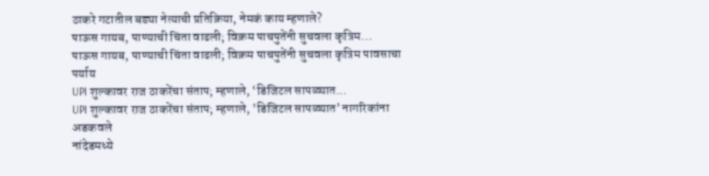ठाकरे गटातील बड्या नेत्याची प्रतिक्रिया, नेमकं काय म्हणाले?
पाऊस गायब, पाण्याची चिंता वाढली; विक्रम पाचपुतेंनी सुचवला कृत्रिम...
पाऊस गायब, पाण्याची चिंता वाढली; विक्रम पाचपुतेंनी सुचवला कृत्रिम पावसाचा पर्याय
UPI शुल्कावर राज ठाकरेंचा संताप; म्हणाले, ‘डिजिटल सापळ्यात...
UPI शुल्कावर राज ठाकरेंचा संताप; म्हणाले, 'डिजिटल सापळ्यात’ नागरिकांना अडकवले
नांदेडमध्ये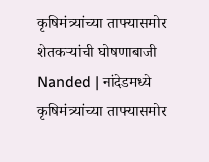कृषिमंत्र्यांच्या ताफ्यासमोर शेतकऱ्यांची घोषणाबाजी
Nanded | नांदेडमध्ये कृषिमंत्र्यांच्या ताफ्यासमोर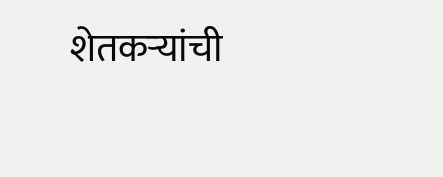शेतकऱ्यांची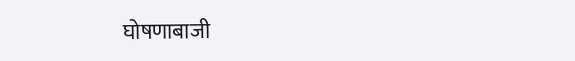घोषणाबाजी